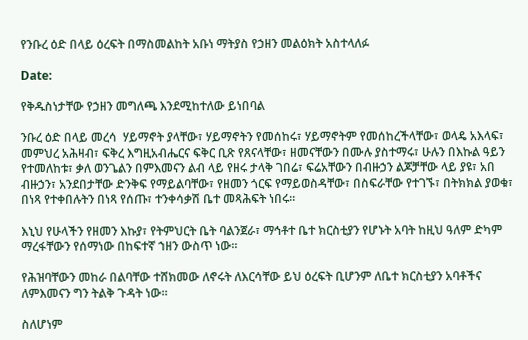የንቡረ ዕድ በላይ ዕረፍት በማስመልከት አቡነ ማትያስ የኃዘን መልዕክት አስተላለፉ

Date:

የቅዱስነታቸው የኃዘን መግለጫ እንደሚከተለው ይነበባል

ንቡረ ዕድ በላይ መረሳ  ሃይማኖት ያላቸው፣ ሃይማኖትን የመሰከሩ፣ ሃይማኖትም የመሰከረችላቸው፣ ወላዴ አእላፍ፣ መምህረ አሕዛብ፣ ፍቅረ እግዚአብሔርና ፍቅር ቢጽ የጸናላቸው፣ ዘመናቸውን በሙሉ ያስተማሩ፣ ሁሉን በእኩል ዓይን የተመለከቱ፣ ቃለ ወንጌልን በምእመናን ልብ ላይ የዘሩ ታላቅ ገበሬ፣ ፍሬአቸውን በብዙኃን ልጆቻቸው ላይ ያዩ፣ አበ ብዙኃን፣ አንደበታቸው ድንቅፍ የማይልባቸው፣ የዘመን ጎርፍ የማይወስዳቸው፣ በስፍራቸው የተገኙ፣ በትክክል ያወቁ፣ በነጻ የተቀበሉትን በነጻ የሰጡ፣ ተንቀሳቃሽ ቤተ መጻሕፍት ነበሩ።

እኒህ የሁላችን የዘመን እኩያ፣ የትምህርት ቤት ባልንጀራ፣ ማኅቶተ ቤተ ክርስቲያን የሆኑት አባት ከዚህ ዓለም ድካም ማረፋቸውን የሰማነው በከፍተኛ ኀዘን ውስጥ ነው።

የሕዝባቸውን መከራ በልባቸው ተሸክመው ለኖሩት ለእርሳቸው ይህ ዕረፍት ቢሆንም ለቤተ ክርስቲያን አባቶችና ለምእመናን ግን ትልቅ ጉዳት ነው።

ስለሆነም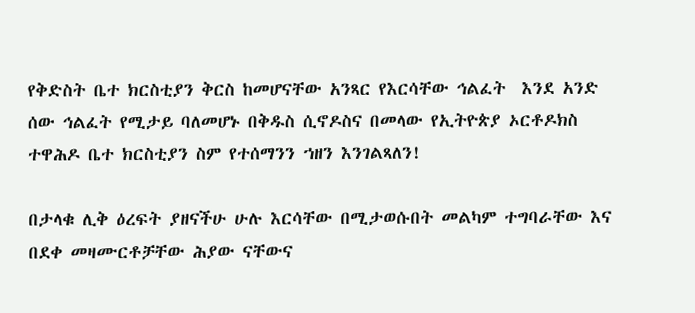የቅድስት ቤተ ክርስቲያን ቅርስ ከመሆናቸው አንጻር የእርሳቸው ኅልፈት  እንደ አንድ ሰው ኅልፈት የሚታይ ባለመሆኑ በቅዱስ ሲኖዶስና በመላው የኢትዮጵያ ኦርቶዶክስ ተዋሕዶ ቤተ ክርስቲያን ስም የተሰማንን ኀዘን እንገልጻለን!

በታላቁ ሊቅ ዕረፍት ያዘናችሁ ሁሉ እርሳቸው በሚታወሱበት መልካም ተግባራቸው እና በደቀ መዛሙርቶቻቸው ሕያው ናቸውና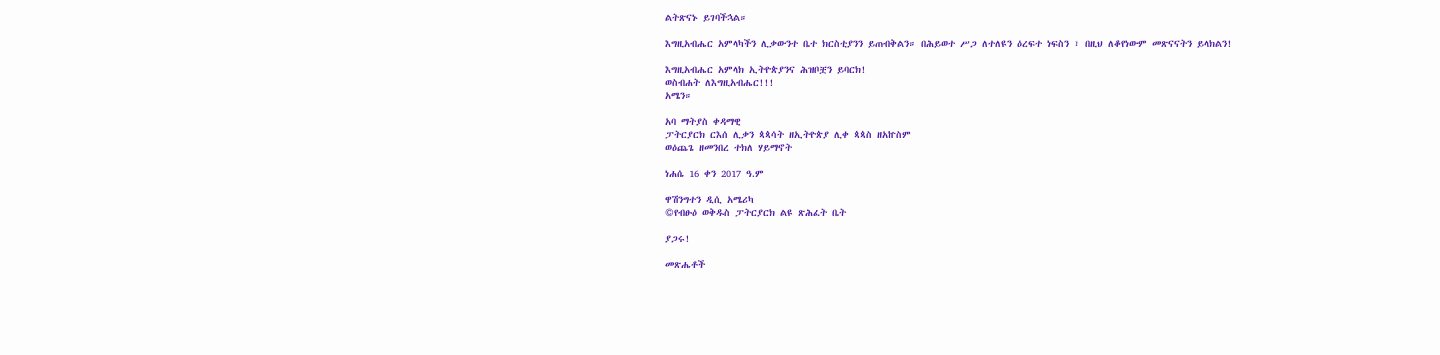ልትጽናኑ ይገባችኋል።

እግዚአብሔር አምላካችን ሊቃውንተ ቤተ ክርስቲያንን ይጠብቅልን። በሕይወተ ሥጋ ለተለዩን ዕረፍተ ነፍስን ፣ በዚህ ለቆየነውም መጽናናትን ይላክልን!

እግዚአብሔር አምላክ ኢትዮጵያንና ሕዝቦቿን ይባርክ!
ወስብሐት ለእግዚአብሔር!!!
አሜን።

አባ ማትያስ ቀዳማዊ
ፓትርያርክ ርእሰ ሊቃን ጳጳሳት ዘኢትዮጵያ ሊቀ ጳጳስ ዘአኵስም
ወዕጨጌ ዘመንበረ ተክለ ሃይማኖት

ነሐሴ 16 ቀን 2017 ዓ.ም

ዋሽንግተን ዲሲ አሜሪካ
©የብፁዕ ወቅዱስ ፓትርያርክ ልዩ ጽሕፈት ቤት

ያጋሩ!

መጽሔቶች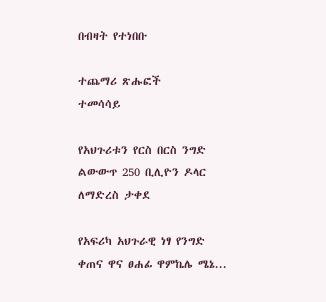በብዛት የተነበቡ

ተጨማሪ ጽሑፎች
ተመሳሳይ

የአህጉሪቱን የርስ በርስ ንግድ ልውውጥ 250 ቢሊዮን ዶላር ለማድረስ ታቀደ

የአፍሪካ አህጉራዊ ነፃ የንግድ ቀጠና ዋና ፀሐፊ ዋምኬሌ ሜኔ...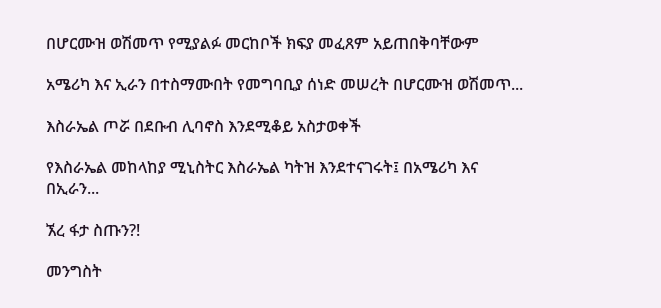በሆርሙዝ ወሽመጥ የሚያልፉ መርከቦች ክፍያ መፈጸም አይጠበቅባቸውም

አሜሪካ እና ኢራን በተስማሙበት የመግባቢያ ሰነድ መሠረት በሆርሙዝ ወሽመጥ...

እስራኤል ጦሯ በደቡብ ሊባኖስ እንደሚቆይ አስታወቀች

የእስራኤል መከላከያ ሚኒስትር እስራኤል ካትዝ እንደተናገሩት፤ በአሜሪካ እና በኢራን...

ኧረ ፋታ ስጡን?!

መንግስት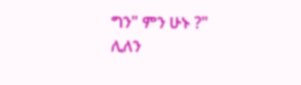ግን" ምን ሁኑ ?" ሊለን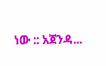ነው :: አጀንዳ...